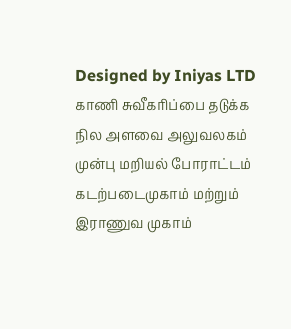Designed by Iniyas LTD
காணி சுவீகரிப்பை தடுக்க நில அளவை அலுவலகம் முன்பு மறியல் போராட்டம்
கடற்படைமுகாம் மற்றும் இராணுவ முகாம்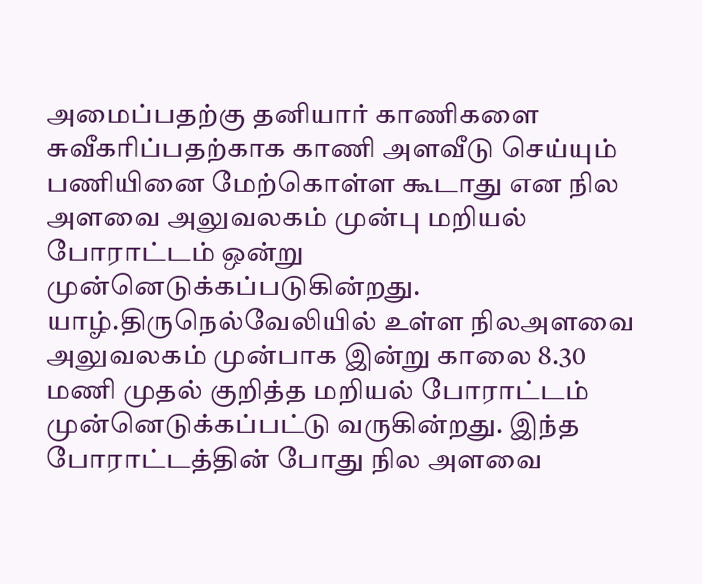அமைப்பதற்கு தனியார் காணிகளை சுவீகரிப்பதற்காக காணி அளவீடு செய்யும் பணியினை மேற்கொள்ள கூடாது என நில அளவை அலுவலகம் முன்பு மறியல் போராட்டம் ஒன்று முன்னெடுக்கப்படுகின்றது.
யாழ்.திருநெல்வேலியில் உள்ள நிலஅளவை அலுவலகம் முன்பாக இன்று காலை 8.30 மணி முதல் குறித்த மறியல் போராட்டம் முன்னெடுக்கப்பட்டு வருகின்றது. இந்த போராட்டத்தின் போது நில அளவை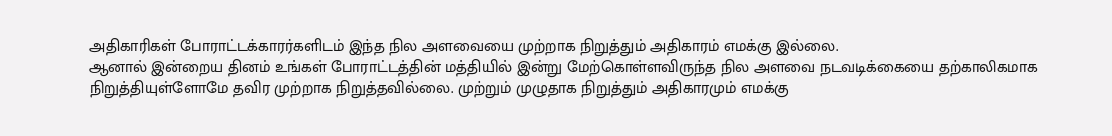அதிகாரிகள் போராட்டக்காரர்களிடம் இந்த நில அளவையை முற்றாக நிறுத்தும் அதிகாரம் எமக்கு இல்லை.
ஆனால் இன்றைய தினம் உங்கள் போராட்டத்தின் மத்தியில் இன்று மேற்கொள்ளவிருந்த நில அளவை நடவடிக்கையை தற்காலிகமாக நிறுத்தியுள்ளோமே தவிர முற்றாக நிறுத்தவில்லை. முற்றும் முழுதாக நிறுத்தும் அதிகாரமும் எமக்கு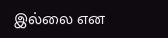இல்லை என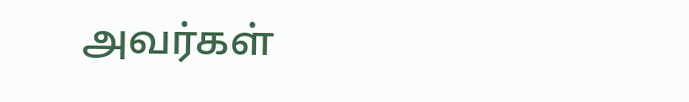அவர்கள்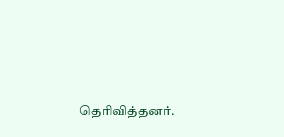தெரிவித்தனர்.